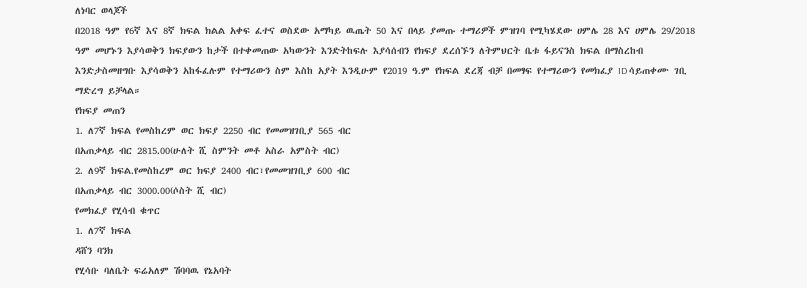ለነባር ወላጆች
በ2018 ዓም የ6ኛ እና 8ኛ ክፍል ክልል አቀፍ ፈተና ወስደው አማካይ ዉጤት 50 እና በላይ ያመጡ ተማሪዎች ምዝገባ የሚካሄደው ሀምሌ 28 እና ሀምሌ 29/2018 ዓም መሆኑን እያሳወቅን ክፍያውን ከታች በተቀመጠው አካውንት እንድትከፍሉ እያሳሰብን የክፍያ ደረሰኙን ለትምህርት ቤቱ ፋይናንስ ክፍል በማስረከብ እንድታስመዘግቡ እያሳወቅን አከፋፈሉም የተማሪውን ስም እስከ አያት እንዲሁም የ2019 ዓ.ም የክፍል ደረጃ ብቻ በመፃፍ የተማሪውን የመክፈያ ID ሳይጠቀሙ ገቢ ማድረግ ይቻላል።
የክፍያ መጠን
1. ለ7ኛ ክፍል የመስከረም ወር ክፍያ 2250 ብር የመመዝገቢያ 565 ብር
በአጠቃላይ ብር 2815.00(ሁለት ሺ ስምንት መቶ አስራ አምስት ብር)
2. ለ9ኛ ክፍል.የመስከረም ወር ክፍያ 2400 ብር፣የመመዝገቢያ 600 ብር
በአጠቃላይ ብር 3000.00(ሶስት ሺ ብር)
የመክፈያ የሂሳብ ቁጥር
1. ለ7ኛ ክፍል
ዳሸን ባንክ
የሂሳቡ ባለቤት ፍሬአለም ሽባባዉ የኔአባት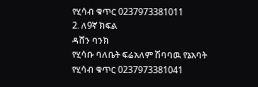የሂሳብ ቁጥር 0237973381011
2. ለ9ኛ ክፍል
ዳሸን ባንክ
የሂሳቡ ባለቤት ፍሬአለም ሽባባዉ የኔአባት
የሂሳብ ቁጥር 0237973381041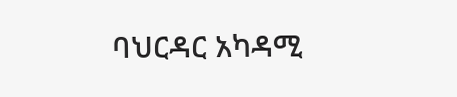ባህርዳር አካዳሚ